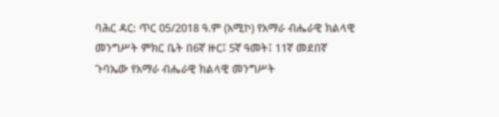ባሕር ዳር: ጥር 05/2018 ዓ.ም (አሚኮ) የአማራ ብሔራዊ ክልላዊ መንግሥት ምክር ቤት በ6ኛ ዙር፤ 5ኛ ዓመት፤ 11ኛ መደበኛ ጉባኤው የአማራ ብሔራዊ ክልላዊ መንግሥት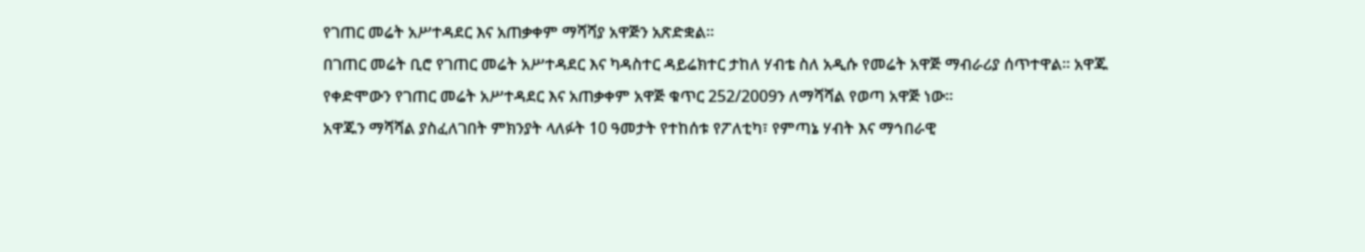የገጠር መሬት አሥተዳደር እና አጠቃቀም ማሻሻያ አዋጅን አጽድቋል፡፡
በገጠር መሬት ቢሮ የገጠር መሬት አሥተዳደር እና ካዳስተር ዳይሬክተር ታከለ ሃብቴ ስለ አዲሱ የመሬት አዋጅ ማብራሪያ ሰጥተዋል፡፡ አዋጁ የቀድሞውን የገጠር መሬት አሥተዳደር እና አጠቃቀም አዋጅ ቁጥር 252/2009ን ለማሻሻል የወጣ አዋጅ ነው፡፡
አዋጁን ማሻሻል ያስፈለገበት ምክንያት ላለፉት 10 ዓመታት የተከሰቱ የፖለቲካ፣ የምጣኔ ሃብት እና ማኅበራዊ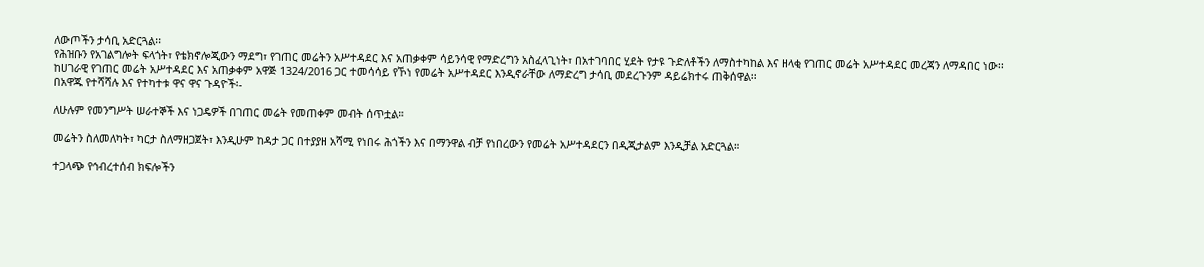ለውጦችን ታሳቢ አድርጓል፡፡
የሕዝቡን የአገልግሎት ፍላጎት፣ የቴክኖሎጂውን ማደግ፣ የገጠር መሬትን አሥተዳደር እና አጠቃቀም ሳይንሳዊ የማድረግን አስፈላጊነት፣ በአተገባበር ሂደት የታዩ ጉድለቶችን ለማስተካከል እና ዘላቂ የገጠር መሬት አሥተዳደር መረጃን ለማዳበር ነው፡፡
ከሀገራዊ የገጠር መሬት አሥተዳደር እና አጠቃቀም አዋጅ 1324/2016 ጋር ተመሳሳይ የኾነ የመሬት አሥተዳደር እንዲኖራቸው ለማድረግ ታሳቢ መደረጉንም ዳይሬክተሩ ጠቅሰዋል፡፡
በአዋጁ የተሻሻሉ እና የተካተቱ ዋና ዋና ጉዳዮች፡-

ለሁሉም የመንግሥት ሠራተኞች እና ነጋዴዎች በገጠር መሬት የመጠቀም መብት ሰጥቷል።

መሬትን ስለመለካት፣ ካርታ ስለማዘጋጀት፣ እንዲሁም ከዳታ ጋር በተያያዘ አሻሚ የነበሩ ሕጎችን እና በማንዋል ብቻ የነበረውን የመሬት አሥተዳደርን በዲጂታልም እንዲቻል አድርጓል።

ተጋላጭ የኅብረተሰብ ክፍሎችን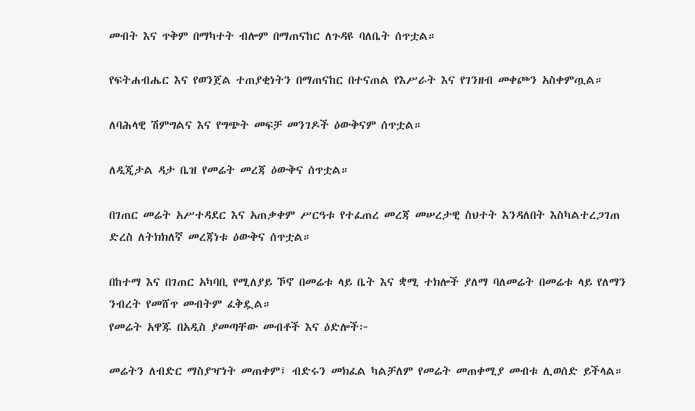መብት እና ጥቅም በማካተት ብሎም በማጠናከር ለጉዳዩ ባለቤት ሰጥቷል።

የፍትሐብሔር እና የወንጀል ተጠያቂነትን በማጠናከር በተናጠል የእሥራት እና የገንዘብ መቀጮን አስቀምጧል።

ለባሕላዊ ሽምግልና እና የግጭት መፍቻ መንገዶች ዕውቅናም ሰጥቷል።

ለዲጂታል ዳታ ቤዝ የመሬት መረጃ ዕውቅና ሰጥቷል።

በገጠር መሬት አሥተዳደር እና አጠቃቀም ሥርዓቱ የተፈጠረ መረጃ መሠረታዊ ስህተት እንዳለበት እስካልተረጋገጠ ድረስ ለትክክለኛ መረጃነቱ ዕውቅና ሰጥቷል።

በከተማ እና በገጠር አካባቢ የሚለያይ ኾኖ በመሬቱ ላይ ቤት እና ቋሚ ተክሎች ያለማ ባለመሬት በመሬቱ ላይ የለማን ንብረት የመሸጥ መብትም ፈቅዷል።
የመሬት አዋጁ በአዲስ ያመጣቸው መብቶች እና ዕድሎች፦

መሬትን ለብድር ማስያዣነት መጠቀም፤ ብድሩን መክፈል ካልቻለም የመሬት መጠቀሚያ መብቱ ሊወሰድ ይችላል።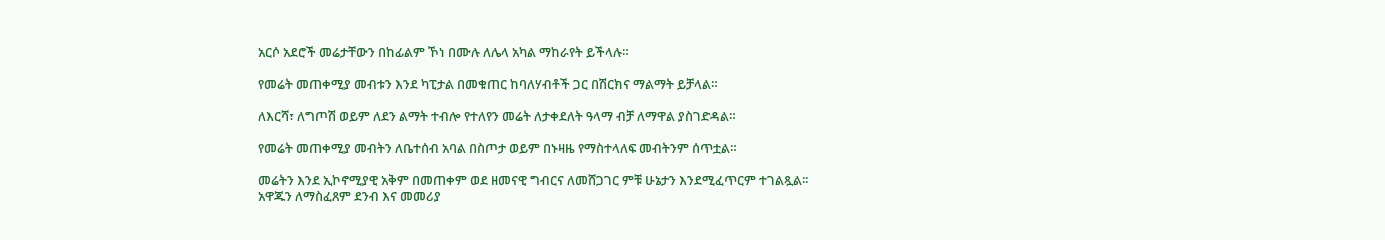አርሶ አደሮች መሬታቸውን በከፊልም ኾነ በሙሉ ለሌላ አካል ማከራየት ይችላሉ።

የመሬት መጠቀሚያ መብቱን እንደ ካፒታል በመቁጠር ከባለሃብቶች ጋር በሽርክና ማልማት ይቻላል።

ለእርሻ፣ ለግጦሽ ወይም ለደን ልማት ተብሎ የተለየን መሬት ለታቀደለት ዓላማ ብቻ ለማዋል ያስገድዳል።

የመሬት መጠቀሚያ መብትን ለቤተሰብ አባል በስጦታ ወይም በኑዛዜ የማስተላለፍ መብትንም ሰጥቷል።

መሬትን እንደ ኢኮኖሚያዊ አቅም በመጠቀም ወደ ዘመናዊ ግብርና ለመሸጋገር ምቹ ሁኔታን እንደሚፈጥርም ተገልጿል፡፡
አዋጁን ለማስፈጸም ደንብ እና መመሪያ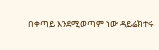በቀጣይ እንደሚወጣም ነው ዳይሬክተሩ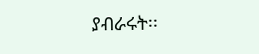ያብራሩት፡፡